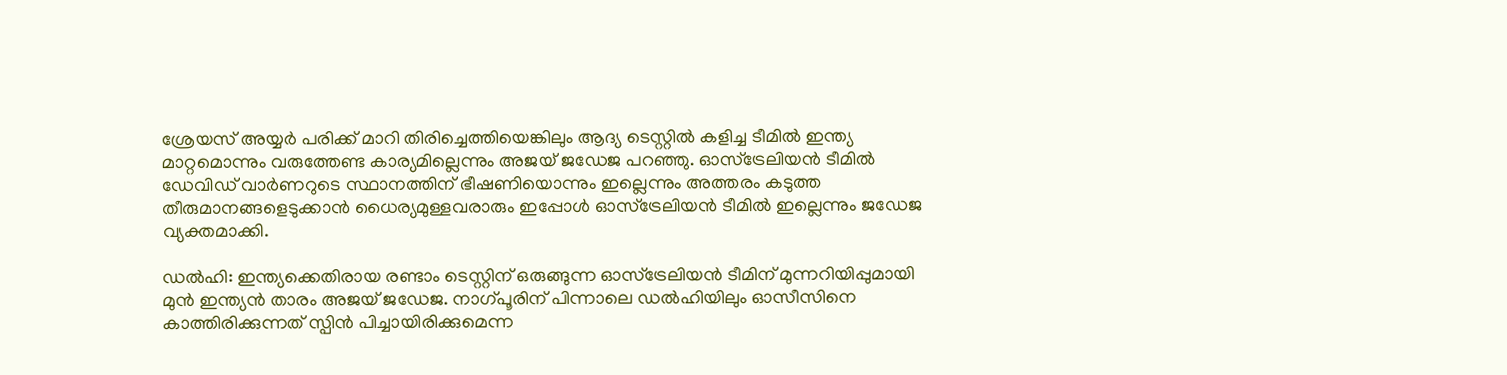ശ്രേയസ് അയ്യര്‍ പരിക്ക് മാറി തിരിച്ചെത്തിയെങ്കിലും ആദ്യ ടെസ്റ്റില്‍ കളിച്ച ടീമില്‍ ഇന്ത്യ മാറ്റമൊന്നും വരുത്തേണ്ട കാര്യമില്ലെന്നും അജയ് ജഡേജ പറഞ്ഞു. ഓസ്ട്രേലിയന്‍ ടീമില്‍ ഡേവിഡ് വാര്‍ണറുടെ സ്ഥാനത്തിന് ഭീഷണിയൊന്നും ഇല്ലെന്നും അത്തരം കടുത്ത തീരുമാനങ്ങളെടുക്കാന്‍ ധൈര്യമുള്ളവരാരും ഇപ്പോള്‍ ഓസ്ട്രേലിയന്‍ ടീമില്‍ ഇല്ലെന്നും ജഡേജ വ്യക്തമാക്കി.

ഡല്‍ഹി: ഇന്ത്യക്കെതിരായ രണ്ടാം ടെസ്റ്റിന് ഒരുങ്ങുന്ന ഓസ്ട്രേലിയന്‍ ടീമിന് മുന്നറിയിപ്പുമായി മുന്‍ ഇന്ത്യന്‍ താരം അജയ് ജഡേജ. നാഗ്പൂരിന് പിന്നാലെ ഡല്‍ഹിയിലും ഓസീസിനെ കാത്തിരിക്കുന്നത് സ്പിന്‍ പിച്ചായിരിക്കുമെന്ന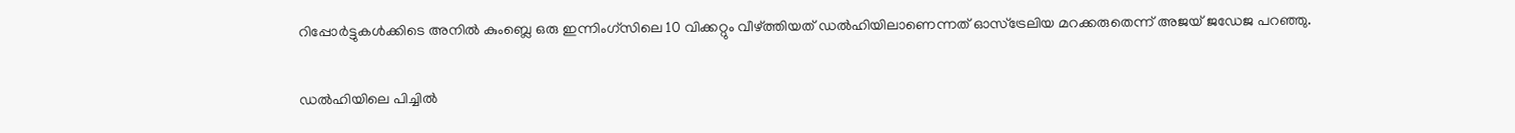റിപ്പോര്‍ട്ടുകള്‍ക്കിടെ അനില്‍ കുംബ്ലെ ഒരു ഇന്നിംഗ്സിലെ 10 വിക്കറ്റും വീഴ്ത്തിയത് ഡല്‍ഹിയിലാണെന്നത് ഓസ്ട്രേലിയ മറക്കരുതെന്ന് അജയ് ജഡേജ പറഞ്ഞു.

ഡല്‍ഹിയിലെ പിച്ചില്‍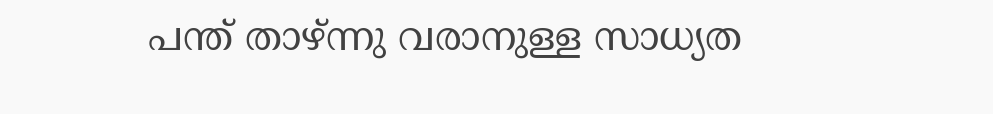പന്ത് താഴ്ന്നു വരാനുള്ള സാധ്യത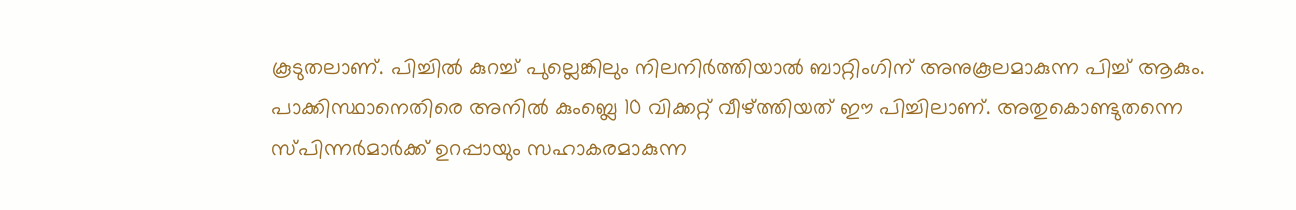കൂടുതലാണ്. പിച്ചില്‍ കുറച്ച് പുല്ലെങ്കിലും നിലനിര്‍ത്തിയാല്‍ ബാറ്റിംഗിന് അനുകൂലമാകുന്ന പിച്ച് ആകും. പാക്കിസ്ഥാനെതിരെ അനില്‍ കുംബ്ലെ 10 വിക്കറ്റ് വീഴ്ത്തിയത് ഈ പിച്ചിലാണ്. അതുകൊണ്ടുതന്നെ സ്പിന്നര്‍മാര്‍ക്ക് ഉറപ്പായും സഹാകരമാകുന്ന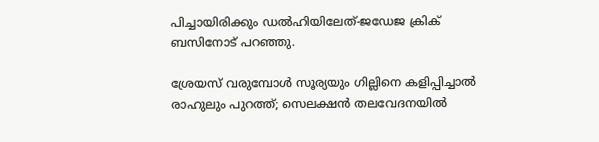പിച്ചായിരിക്കും ഡല്‍ഹിയിലേത്-ജഡേജ ക്രിക് ബസിനോട് പറഞ്ഞു.

ശ്രേയസ് വരുമ്പോള്‍ സൂര്യയും ഗില്ലിനെ കളിപ്പിച്ചാല്‍ രാഹുലും പുറത്ത്; സെലക്ഷന്‍ തലവേദനയില്‍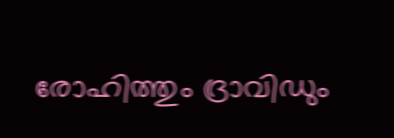രോഹിത്തും ദ്രാവിഡും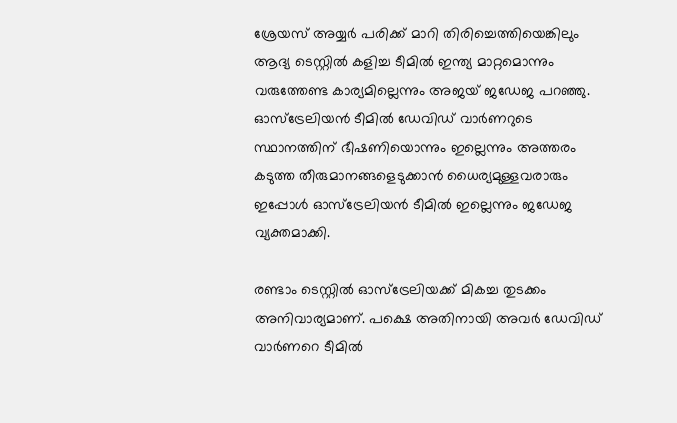ശ്രേയസ് അയ്യര്‍ പരിക്ക് മാറി തിരിച്ചെത്തിയെങ്കിലും ആദ്യ ടെസ്റ്റില്‍ കളിച്ച ടീമില്‍ ഇന്ത്യ മാറ്റമൊന്നും വരുത്തേണ്ട കാര്യമില്ലെന്നും അജയ് ജഡേജ പറഞ്ഞു. ഓസ്ട്രേലിയന്‍ ടീമില്‍ ഡേവിഡ് വാര്‍ണറുടെ സ്ഥാനത്തിന് ഭീഷണിയൊന്നും ഇല്ലെന്നും അത്തരം കടുത്ത തീരുമാനങ്ങളെടുക്കാന്‍ ധൈര്യമുള്ളവരാരും ഇപ്പോള്‍ ഓസ്ട്രേലിയന്‍ ടീമില്‍ ഇല്ലെന്നും ജഡേജ വ്യക്തമാക്കി.

രണ്ടാം ടെസ്റ്റില്‍ ഓസ്ട്രേലിയക്ക് മികച്ച തുടക്കം അനിവാര്യമാണ്. പക്ഷെ അതിനായി അവര്‍ ഡേവിഡ് വാര്‍ണറെ ടീമില്‍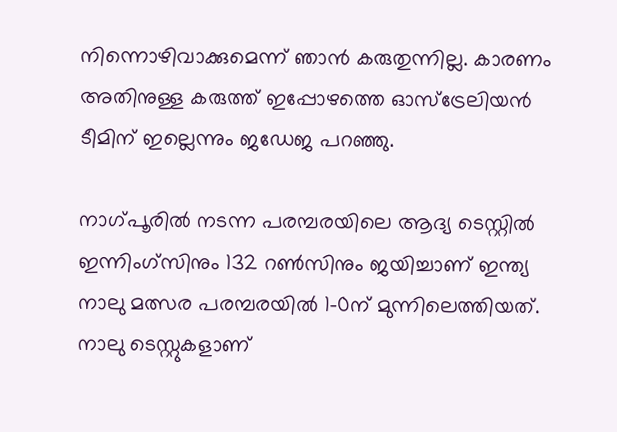നിന്നൊഴിവാക്കുമെന്ന് ഞാന്‍ കരുതുന്നില്ല. കാരണം അതിനുള്ള കരുത്ത് ഇപ്പോഴത്തെ ഓസ്ട്രേലിയന്‍ ടീമിന് ഇല്ലെന്നും ജഡേജ പറഞ്ഞു.

നാഗ്പൂരില്‍ നടന്ന പരമ്പരയിലെ ആദ്യ ടെസ്റ്റില്‍ ഇന്നിംഗ്സിനും 132 റണ്‍സിനും ജയിച്ചാണ് ഇന്ത്യ നാലു മത്സര പരമ്പരയില്‍ 1-0ന് മുന്നിലെത്തിയത്. നാലു ടെസ്റ്റുകളാണ്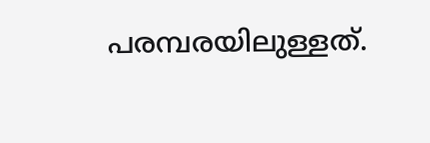പരമ്പരയിലുള്ളത്.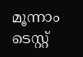മൂന്നാം ടെസ്റ്റ്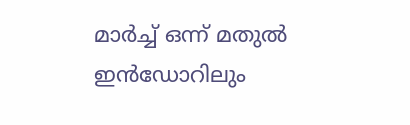മാര്‍ച്ച് ഒന്ന് മതുല്‍ ഇന്‍ഡോറിലും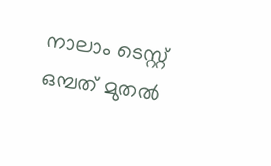നാലാം ടെസ്റ്റ് ഒമ്പത് മുതല്‍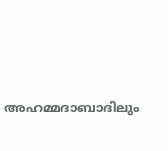അഹമ്മദാബാദിലും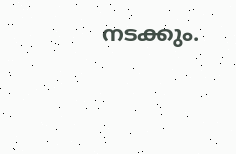നടക്കും.